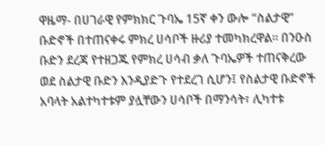ዋዜማ- በሀገራዊ የምክክር ጉባኤ 15ኛ ቀን ውሎ “ስልታዊ” ቡድኖች በተጠናቀሩ ምክረ ሀሳቦች ዙሪያ ተመካክረዋል። በንዑስ ቡድን ደረጃ የተዘጋጁ የምክረ ሀሳብ ቃለ ጉባኤዎች ተጠናቅረው ወደ ስልታዊ ቡድን እንዲያድጉ የተደረገ ሲሆን፤ የስልታዊ ቡድኖች አባላት አልተካተቱም ያሏቸውን ሀሳቦች በማንሳት፣ ሊካተቱ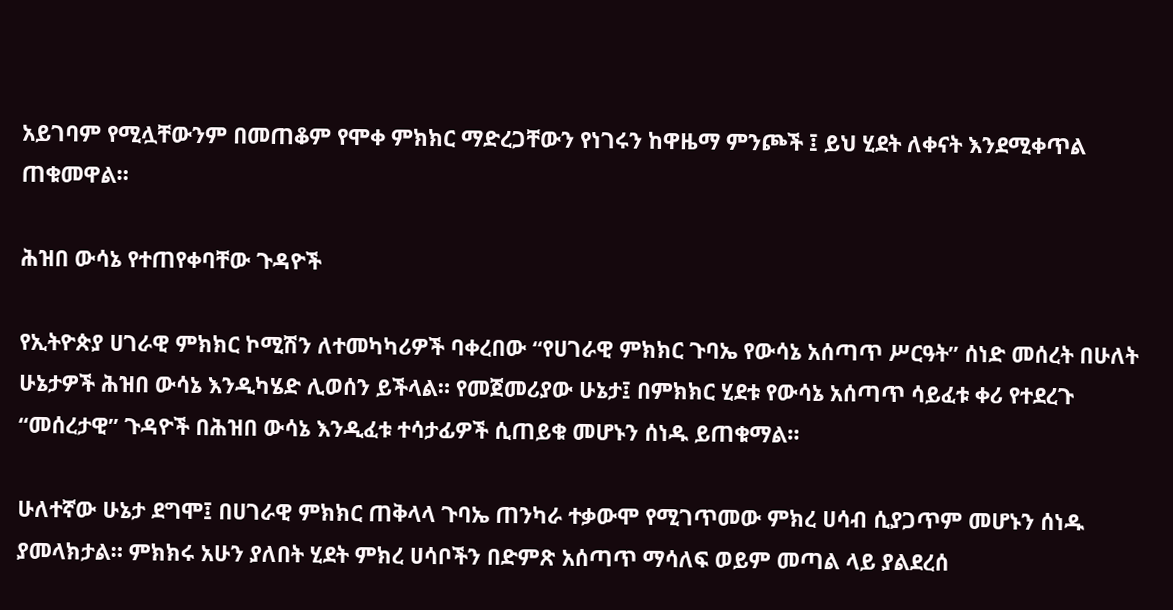አይገባም የሚሏቸውንም በመጠቆም የሞቀ ምክክር ማድረጋቸውን የነገሩን ከዋዜማ ምንጮች ፤ ይህ ሂደት ለቀናት እንደሚቀጥል ጠቁመዋል።

ሕዝበ ውሳኔ የተጠየቀባቸው ጉዳዮች

የኢትዮጵያ ሀገራዊ ምክክር ኮሚሽን ለተመካካሪዎች ባቀረበው “የሀገራዊ ምክክር ጉባኤ የውሳኔ አሰጣጥ ሥርዓት” ሰነድ መሰረት በሁለት ሁኔታዎች ሕዝበ ውሳኔ እንዲካሄድ ሊወሰን ይችላል። የመጀመሪያው ሁኔታ፤ በምክክር ሂደቱ የውሳኔ አሰጣጥ ሳይፈቱ ቀሪ የተደረጉ “መሰረታዊ” ጉዳዮች በሕዝበ ውሳኔ እንዲፈቱ ተሳታፊዎች ሲጠይቁ መሆኑን ሰነዱ ይጠቁማል።

ሁለተኛው ሁኔታ ደግሞ፤ በሀገራዊ ምክክር ጠቅላላ ጉባኤ ጠንካራ ተቃውሞ የሚገጥመው ምክረ ሀሳብ ሲያጋጥም መሆኑን ሰነዱ ያመላክታል። ምክክሩ አሁን ያለበት ሂደት ምክረ ሀሳቦችን በድምጽ አሰጣጥ ማሳለፍ ወይም መጣል ላይ ያልደረሰ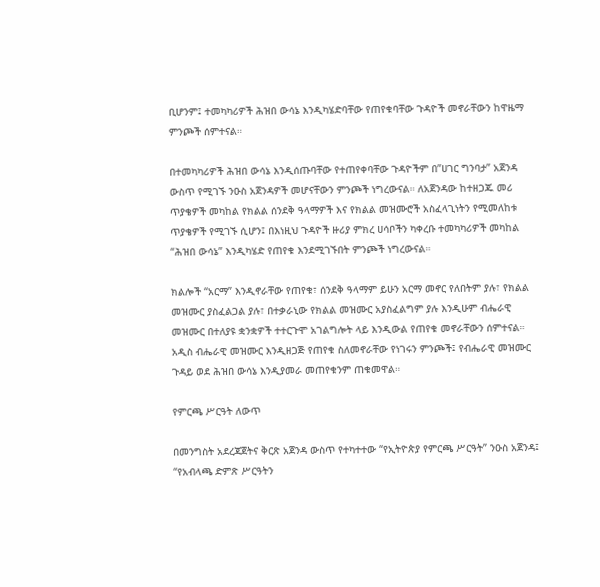ቢሆንም፤ ተመካካሪዎች ሕዝበ ውሳኔ እንዲካሄድባቸው የጠየቁባቸው ጉዳዮች መኖራቸውን ከዋዜማ ምንጮች ሰምተናል።

በተመካካሪዎች ሕዝበ ውሳኔ እንዲሰጡባቸው የተጠየቀባቸው ጉዳዮችም በ”ሀገር ግንባታ” አጀንዳ ውስጥ የሚገኙ ንዑስ አጀንዳዎች መሆናቸውን ምንጮች ነግረውናል። ለአጀንዳው ከተዘጋጁ መሪ ጥያቄዎች መካከል የክልል ሰንደቅ ዓላማዎች እና የክልል መዝሙሮች አስፈላጊነትን የሚመለከቱ ጥያቄዎች የሚገኙ ሲሆን፤ በእነዚህ ጉዳዮች ዙሪያ ምክረ ሀሳቦችን ካቀረቡ ተመካካሪዎች መካከል “ሕዝበ ውሳኔ” እንዲካሄድ የጠየቁ እንደሚገኙበት ምንጮች ነግረውናል።

ክልሎች “አርማ” እንዲኖራቸው የጠየቁ፣ ሰንደቅ ዓላማም ይሁን አርማ መኖር የለበትም ያሉ፣ የክልል መዝሙር ያስፈልጋል ያሉ፣ በተቃራኒው የክልል መዝሙር አያስፈልግም ያሉ እንዲሁም ብሔራዊ መዝሙር በተለያዩ ቋንቋዎች ተተርጉሞ አገልግሎት ላይ እንዲውል የጠየቁ መኖራቸውን ሰምተናል። አዲስ ብሔራዊ መዝሙር እንዲዘጋጅ የጠየቁ ስለመኖራቸው የነገሩን ምንጮች፤ የብሔራዊ መዝሙር ጉዳይ ወደ ሕዝበ ውሳኔ እንዲያመራ መጠየቁንም ጠቁመዋል።

የምርጫ ሥርዓት ለውጥ

በመንግስት አደረጃጀትና ቅርጽ አጀንዳ ውስጥ የተካተተው “የኢትዮጵያ የምርጫ ሥርዓት” ንዑስ አጀንዳ፤ “የአብላጫ ድምጽ ሥርዓትን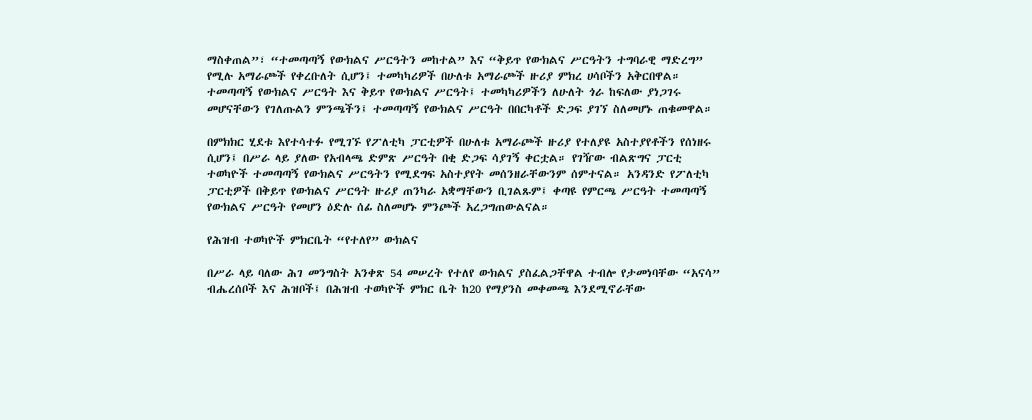ማስቀጠል”፣ “ተመጣጣኝ የውክልና ሥርዓትን መከተል” እና “ቅይጥ የውክልና ሥርዓትን ተግባራዊ ማድረግ” የሚሉ አማራጮች የቀረቡለት ሲሆን፤ ተመካካሪዎች በሁለቱ አማራጮች ዙሪያ ምክረ ሀሳቦችን አቅርበዋል። ተመጣጣኝ የውክልና ሥርዓት እና ቅይጥ የውክልና ሥርዓት፤ ተመካካሪዎችን ለሁለት ጎራ ከፍለው ያነጋገሩ መሆናቸውን የገለጡልን ምንጫችን፤ ተመጣጣኝ የውክልና ሥርዓት በበርካቶች ድጋፍ ያገኘ ስለመሆኑ ጠቁመዋል።

በምክክር ሂደቱ እየተሳተፉ የሚገኙ የፖለቲካ ፓርቲዎች በሁለቱ አማራጮች ዙሪያ የተለያዩ አስተያየቶችን የሰነዘሩ ሲሆን፤ በሥራ ላይ ያለው የአብላጫ ድምጽ ሥርዓት በቂ ድጋፍ ሳያገኝ ቀርቷል። የገዥው ብልጽግና ፓርቲ ተወካዮች ተመጣጣኝ የውክልና ሥርዓትን የሚደግፍ አስተያየት መሰንዘራቸውንም ሰምተናል። አንዳንድ የፖለቲካ ፓርቲዎች በቅይጥ የውክልና ሥርዓት ዙሪያ ጠንካራ አቋማቸውን ቢገልጹም፤ ቀጣዩ የምርጫ ሥርዓት ተመጣጣኝ የውክልና ሥርዓት የመሆን ዕድሉ ሰፊ ስለመሆኑ ምንጮች አረጋግጠውልናል።

የሕዝብ ተወካዮች ምክርቤት “የተለየ” ውክልና

በሥራ ላይ ባለው ሕገ መንግስት አንቀጽ 54 መሠረት የተለየ ውክልና ያስፈልጋቸዋል ተብሎ የታመነባቸው “አናሳ” ብሔረሰቦች እና ሕዝቦች፤ በሕዝብ ተወካዮች ምክር ቤት ከ20 የማያንስ መቀመጫ እንደሚኖራቸው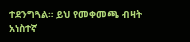ተደንግጓል። ይህ የመቀመጫ ብዛት አነስተኛ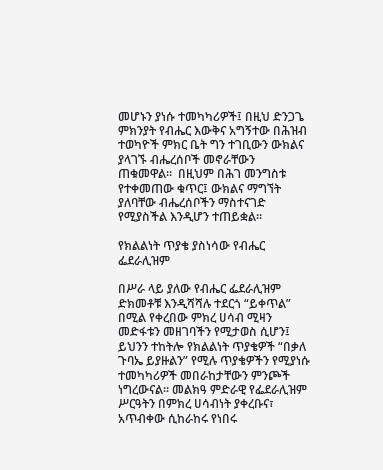መሆኑን ያነሱ ተመካካሪዎች፤ በዚህ ድንጋጌ ምክንያት የብሔር እውቅና አግኝተው በሕዝብ ተወካዮች ምክር ቤት ግን ተገቢውን ውክልና ያላገኙ ብሔረሰቦች መኖራቸውን ጠቁመዋል።  በዚህም በሕገ መንግስቱ የተቀመጠው ቁጥር፤ ውክልና ማግኘት ያለባቸው ብሔረሰቦችን ማስተናገድ የሚያስችል እንዲሆን ተጠይቋል።

የክልልነት ጥያቄ ያስነሳው የብሔር ፌደራሊዝም

በሥራ ላይ ያለው የብሔር ፌደራሊዝም ድክመቶቹ እንዲሻሻሉ ተደርጎ “ይቀጥል” በሚል የቀረበው ምክረ ሀሳብ ሚዛን መድፋቱን መዘገባችን የሚታወስ ሲሆን፤ ይህንን ተከትሎ የክልልነት ጥያቄዎች “በቃለ ጉባኤ ይያዙልን” የሚሉ ጥያቄዎችን የሚያነሱ ተመካካሪዎች መበራከታቸውን ምንጮች ነግረውናል። መልክዓ ምድራዊ የፌደራሊዝም ሥርዓትን በምክረ ሀሳብነት ያቀረቡና፣ አጥብቀው ሲከራከሩ የነበሩ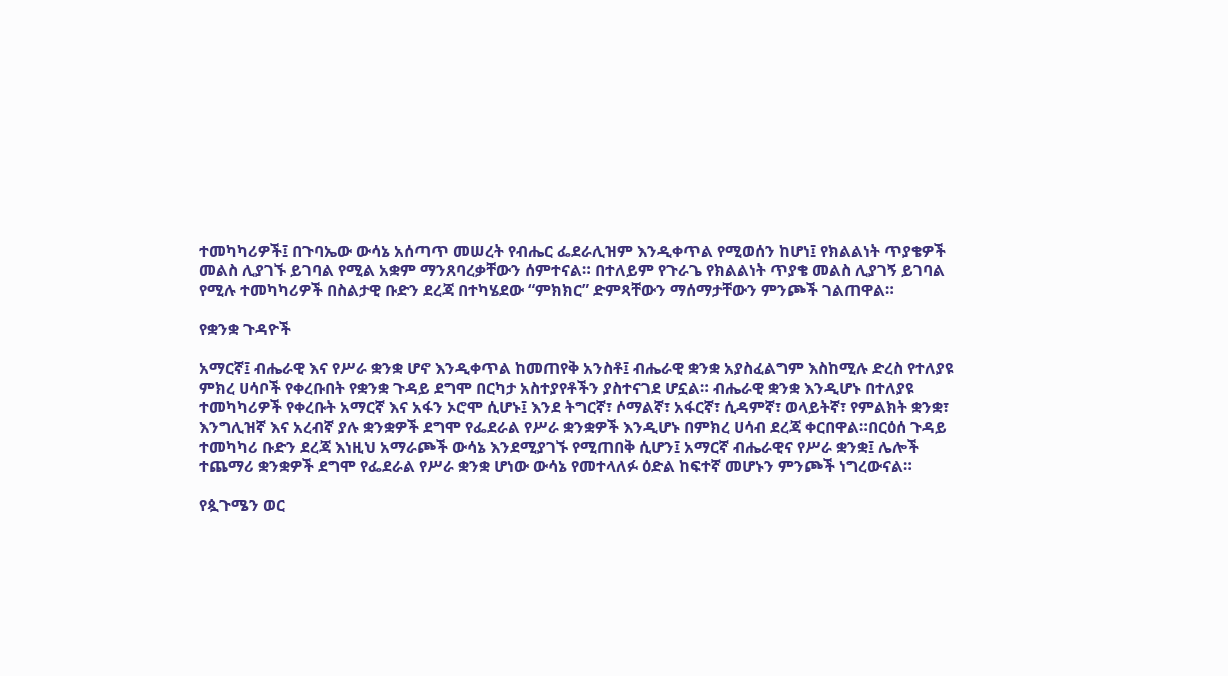ተመካካሪዎች፤ በጉባኤው ውሳኔ አሰጣጥ መሠረት የብሔር ፌደራሊዝም እንዲቀጥል የሚወሰን ከሆነ፤ የክልልነት ጥያቄዎች መልስ ሊያገኙ ይገባል የሚል አቋም ማንጸባረቃቸውን ሰምተናል። በተለይም የጉራጌ የክልልነት ጥያቄ መልስ ሊያገኝ ይገባል የሚሉ ተመካካሪዎች በስልታዊ ቡድን ደረጃ በተካሄደው “ምክክር” ድምጻቸውን ማሰማታቸውን ምንጮች ገልጠዋል።

የቋንቋ ጉዳዮች

አማርኛ፤ ብሔራዊ እና የሥራ ቋንቋ ሆኖ እንዲቀጥል ከመጠየቅ አንስቶ፤ ብሔራዊ ቋንቋ አያስፈልግም እስከሚሉ ድረስ የተለያዩ ምክረ ሀሳቦች የቀረቡበት የቋንቋ ጉዳይ ደግሞ በርካታ አስተያየቶችን ያስተናገደ ሆኗል። ብሔራዊ ቋንቋ እንዲሆኑ በተለያዩ ተመካካሪዎች የቀረቡት አማርኛ እና አፋን ኦሮሞ ሲሆኑ፤ እንደ ትግርኛ፣ ሶማልኛ፣ አፋርኛ፣ ሲዳምኛ፣ ወላይትኛ፣ የምልክት ቋንቋ፣ እንግሊዝኛ እና አረብኛ ያሉ ቋንቋዎች ደግሞ የፌደራል የሥራ ቋንቋዎች እንዲሆኑ በምክረ ሀሳብ ደረጃ ቀርበዋል።በርዕሰ ጉዳይ ተመካካሪ ቡድን ደረጃ እነዚህ አማራጮች ውሳኔ እንደሚያገኙ የሚጠበቅ ሲሆን፤ አማርኛ ብሔራዊና የሥራ ቋንቋ፤ ሌሎች ተጨማሪ ቋንቋዎች ደግሞ የፌደራል የሥራ ቋንቋ ሆነው ውሳኔ የመተላለፉ ዕድል ከፍተኛ መሆኑን ምንጮች ነግረውናል።

የጷጉሜን ወር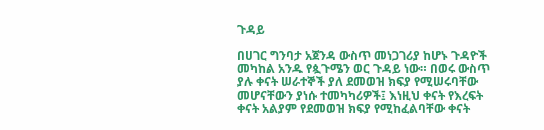ጉዳይ

በሀገር ግንባታ አጀንዳ ውስጥ መነጋገሪያ ከሆኑ ጉዳዮች መካከል አንዱ የጷጉሜን ወር ጉዳይ ነው። በወሩ ውስጥ ያሉ ቀናት ሠራተኞች ያለ ደመወዝ ክፍያ የሚሠሩባቸው መሆናቸውን ያነሱ ተመካካሪዎች፤ እነዚህ ቀናት የእረፍት ቀናት አልያም የደመወዝ ክፍያ የሚከፈልባቸው ቀናት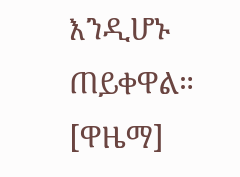እንዲሆኑ ጠይቀዋል። [ዋዜማ]